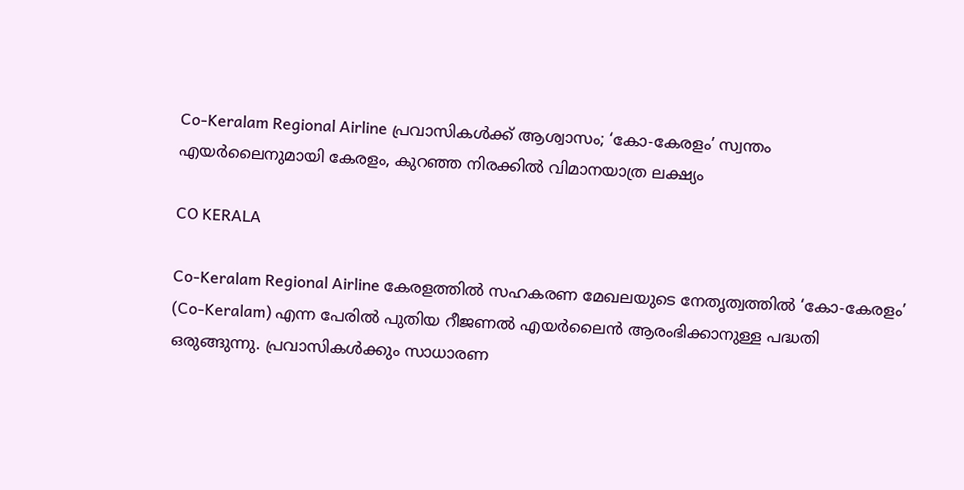Co-Keralam Regional Airline പ്രവാസികൾക്ക് ആശ്വാസം; ‘കോ-കേരളം’ സ്വന്തം എയർലൈനുമായി കേരളം, കുറഞ്ഞ നിരക്കിൽ വിമാനയാത്ര ലക്ഷ്യം

CO KERALA

Co-Keralam Regional Airline കേരളത്തിൽ സഹകരണ മേഖലയുടെ നേതൃത്വത്തിൽ ‘കോ-കേരളം’ (Co-Keralam) എന്ന പേരിൽ പുതിയ റീജണൽ എയർലൈൻ ആരംഭിക്കാനുള്ള പദ്ധതി ഒരുങ്ങുന്നു. പ്രവാസികൾക്കും സാധാരണ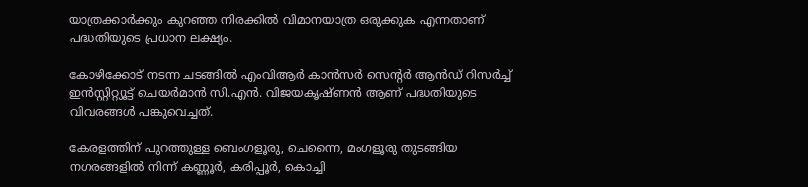യാത്രക്കാർക്കും കുറഞ്ഞ നിരക്കിൽ വിമാനയാത്ര ഒരുക്കുക എന്നതാണ് പദ്ധതിയുടെ പ്രധാന ലക്ഷ്യം.

കോഴിക്കോട് നടന്ന ചടങ്ങിൽ എംവിആർ കാൻസർ സെന്റർ ആൻഡ് റിസർച്ച് ഇൻസ്റ്റിറ്റ്യൂട്ട് ചെയർമാൻ സി.എൻ. വിജയകൃഷ്ണൻ ആണ് പദ്ധതിയുടെ വിവരങ്ങൾ പങ്കുവെച്ചത്.

കേരളത്തിന് പുറത്തുള്ള ബെംഗളൂരു, ചെന്നൈ, മംഗളൂരു തുടങ്ങിയ നഗരങ്ങളിൽ നിന്ന് കണ്ണൂർ, കരിപ്പൂർ, കൊച്ചി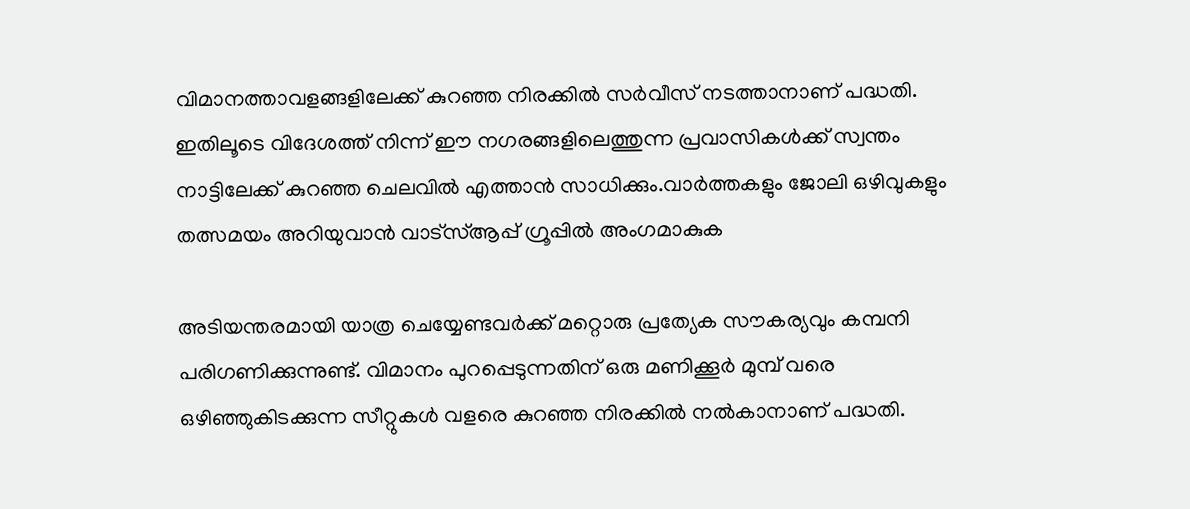വിമാനത്താവളങ്ങളിലേക്ക് കുറഞ്ഞ നിരക്കിൽ സർവീസ് നടത്താനാണ് പദ്ധതി. ഇതിലൂടെ വിദേശത്ത് നിന്ന് ഈ നഗരങ്ങളിലെത്തുന്ന പ്രവാസികൾക്ക് സ്വന്തം നാട്ടിലേക്ക് കുറഞ്ഞ ചെലവിൽ എത്താൻ സാധിക്കും.വാർത്തകളും ജോലി ഒഴിവുകളും തത്സമയം അറിയുവാൻ വാട്സ്ആപ്പ് ഗ്രൂപ്പിൽ അംഗമാകുക

അടിയന്തരമായി യാത്ര ചെയ്യേണ്ടവർക്ക് മറ്റൊരു പ്രത്യേക സൗകര്യവും കമ്പനി പരിഗണിക്കുന്നുണ്ട്. വിമാനം പുറപ്പെടുന്നതിന് ഒരു മണിക്കൂർ മുമ്പ് വരെ ഒഴിഞ്ഞുകിടക്കുന്ന സീറ്റുകൾ വളരെ കുറഞ്ഞ നിരക്കിൽ നൽകാനാണ് പദ്ധതി.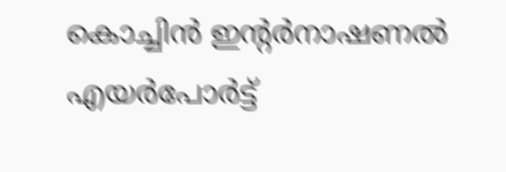കൊച്ചിൻ ഇന്റർനാഷണൽ എയർപോർട്ട്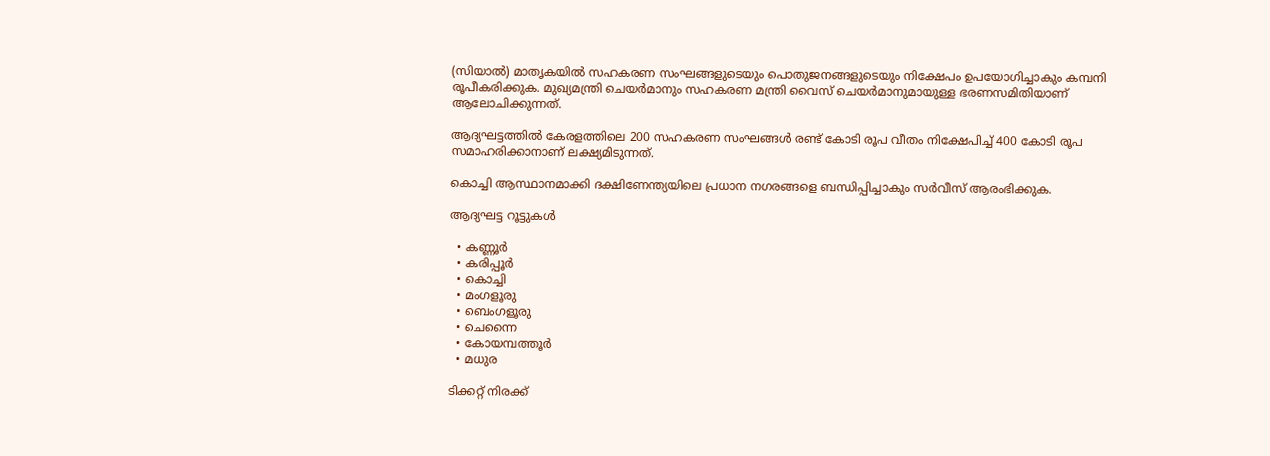(സിയാൽ) മാതൃകയിൽ സഹകരണ സംഘങ്ങളുടെയും പൊതുജനങ്ങളുടെയും നിക്ഷേപം ഉപയോഗിച്ചാകും കമ്പനി രൂപീകരിക്കുക. മുഖ്യമന്ത്രി ചെയർമാനും സഹകരണ മന്ത്രി വൈസ് ചെയർമാനുമായുള്ള ഭരണസമിതിയാണ് ആലോചിക്കുന്നത്.

ആദ്യഘട്ടത്തിൽ കേരളത്തിലെ 200 സഹകരണ സംഘങ്ങൾ രണ്ട് കോടി രൂപ വീതം നിക്ഷേപിച്ച് 400 കോടി രൂപ സമാഹരിക്കാനാണ് ലക്ഷ്യമിടുന്നത്.

കൊച്ചി ആസ്ഥാനമാക്കി ദക്ഷിണേന്ത്യയിലെ പ്രധാന നഗരങ്ങളെ ബന്ധിപ്പിച്ചാകും സർവീസ് ആരംഭിക്കുക.

ആദ്യഘട്ട റൂട്ടുകൾ

  • കണ്ണൂർ
  • കരിപ്പൂർ
  • കൊച്ചി
  • മംഗളൂരു
  • ബെംഗളൂരു
  • ചെന്നൈ
  • കോയമ്പത്തൂർ
  • മധുര

ടിക്കറ്റ് നിരക്ക്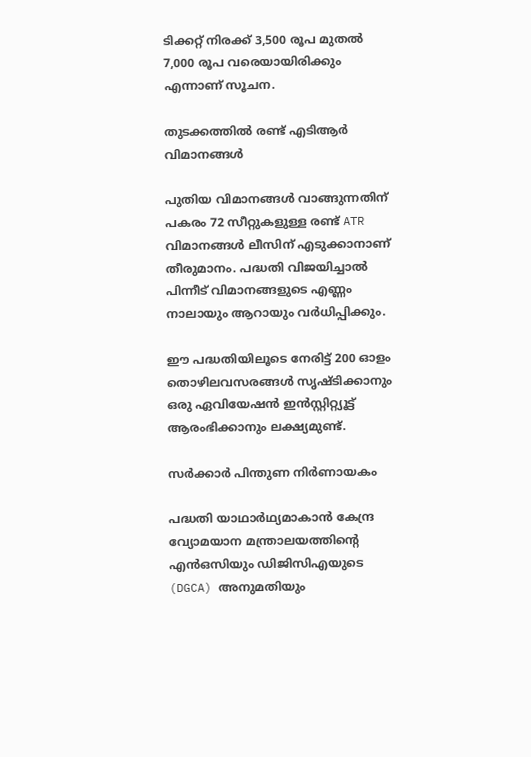ടിക്കറ്റ് നിരക്ക് 3,500 രൂപ മുതൽ 7,000 രൂപ വരെയായിരിക്കും എന്നാണ് സൂചന.

തുടക്കത്തിൽ രണ്ട് എടിആർ വിമാനങ്ങൾ

പുതിയ വിമാനങ്ങൾ വാങ്ങുന്നതിന് പകരം 72 സീറ്റുകളുള്ള രണ്ട് ATR വിമാനങ്ങൾ ലീസിന് എടുക്കാനാണ് തീരുമാനം. പദ്ധതി വിജയിച്ചാൽ പിന്നീട് വിമാനങ്ങളുടെ എണ്ണം നാലായും ആറായും വർധിപ്പിക്കും.

ഈ പദ്ധതിയിലൂടെ നേരിട്ട് 200 ഓളം തൊഴിലവസരങ്ങൾ സൃഷ്ടിക്കാനും ഒരു ഏവിയേഷൻ ഇൻസ്റ്റിറ്റ്യൂട്ട് ആരംഭിക്കാനും ലക്ഷ്യമുണ്ട്.

സർക്കാർ പിന്തുണ നിർണായകം

പദ്ധതി യാഥാർഥ്യമാകാൻ കേന്ദ്ര വ്യോമയാന മന്ത്രാലയത്തിന്റെ എൻഒസിയും ഡിജിസിഎയുടെ (DGCA) അനുമതിയും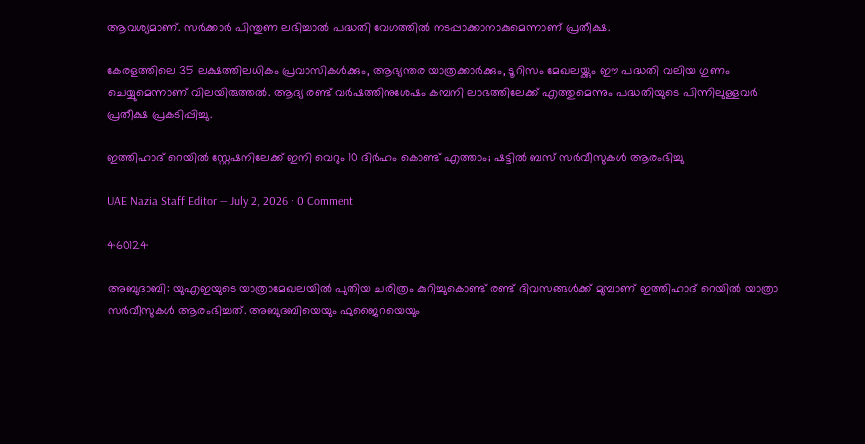ആവശ്യമാണ്. സർക്കാർ പിന്തുണ ലഭിച്ചാൽ പദ്ധതി വേഗത്തിൽ നടപ്പാക്കാനാകുമെന്നാണ് പ്രതീക്ഷ.

കേരളത്തിലെ 35 ലക്ഷത്തിലധികം പ്രവാസികൾക്കും, ആഭ്യന്തര യാത്രക്കാർക്കും, ടൂറിസം മേഖലയ്ക്കും ഈ പദ്ധതി വലിയ ഗുണം ചെയ്യുമെന്നാണ് വിലയിരുത്തൽ. ആദ്യ രണ്ട് വർഷത്തിനുശേഷം കമ്പനി ലാഭത്തിലേക്ക് എത്തുമെന്നും പദ്ധതിയുടെ പിന്നിലുള്ളവർ പ്രതീക്ഷ പ്രകടിപ്പിച്ചു.

ഇത്തിഹാദ് റെയിൽ സ്റ്റേഷനിലേക്ക് ഇനി വെറും 10 ദിർഹം കൊണ്ട് എത്താം; ഷട്ടിൽ ബസ് സർവീസുകൾ ആരംഭിച്ചു

UAE Nazia Staff Editor — July 2, 2026 · 0 Comment

460124

അബുദാബി: യുഎഇയുടെ യാത്രാമേഖലയിൽ പുതിയ ചരിത്രം കുറിച്ചുകൊണ്ട് രണ്ട് ദിവസങ്ങൾക്ക് മുമ്പാണ് ഇത്തിഹാദ് റെയിൽ യാത്രാ സർവീസുകൾ ആരംഭിച്ചത്. അബുദബിയെയും ഫുജൈറയെയും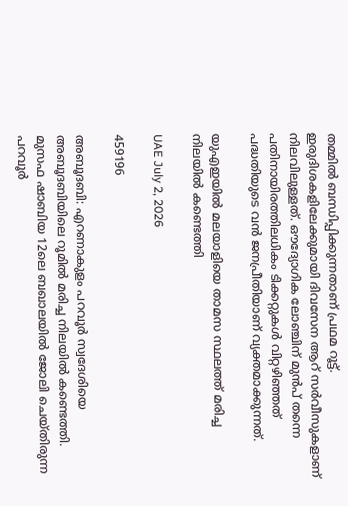തമ്മിൽ ബന്ധിപ്പിക്കുന്നതാണ് പ്രഥമ റൂട്ട്. ഇരുദിശകളിലേക്കുമായി ദിവസേന ആറ് സർവീസുകളാണ് നിലവിലുള്ളത്. ഔദ്യോഗിക ലോഞ്ചിന് മുൻപ് തന്നെ പതിനായിരത്തിലധികം ടിക്കറ്റുകൾ വിറ്റഴിഞ്ഞത് പദ്ധതിയുടെ വൻ ജനപ്രീതിയാണ് വ്യക്തമാക്കുന്നത്.

യുഎഇയിൽ മലയാളിയെ താമസ സ്ഥലത്ത് മരിച്ച നിലയിൽ കണ്ടെത്തി

UAE July 2, 2026

459196

അബൂദബി: എറണാകുളം പറവൂര്‍ സ്വദേശിയെ അബൂദബിയിലെ റൂമിൽ മരിച്ച നിലയിൽ കണ്ടെത്തി. മുസഫ ഷാബിയ 12ലെ ബഖാലയില്‍ ജോലി ചെയ്തിരുന്ന പറവൂര്‍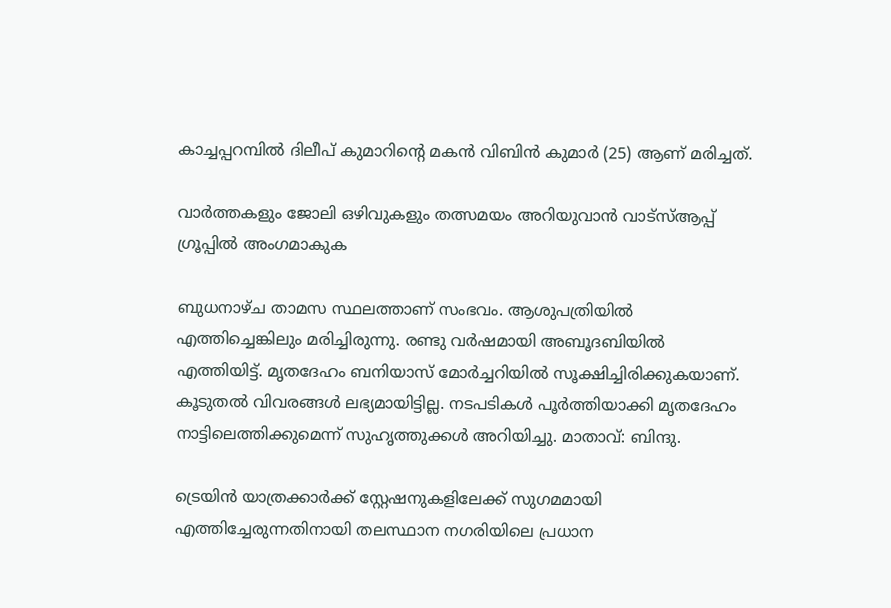കാച്ചപ്പറമ്പില്‍ ദിലീപ് കുമാറിന്റെ മകന്‍ വിബിന്‍ കുമാര്‍ (25) ആണ് മരിച്ചത്.

വാർത്തകളും ജോലി ഒഴിവുകളും തത്സമയം അറിയുവാൻ വാട്സ്ആപ്പ് ഗ്രൂപ്പിൽ അംഗമാകുക

ബുധനാഴ്ച താമസ സ്ഥലത്താണ് സംഭവം. ആശുപത്രിയില്‍ എത്തിച്ചെങ്കിലും മരിച്ചിരുന്നു. രണ്ടു വര്‍ഷമായി അബൂദബിയില്‍ എത്തിയിട്ട്. മൃതദേഹം ബനിയാസ് മോര്‍ച്ചറിയില്‍ സൂക്ഷിച്ചിരിക്കുകയാണ്. കൂടുതൽ വിവരങ്ങൾ ലഭ്യമായിട്ടില്ല. നടപടികള്‍ പൂര്‍ത്തിയാക്കി മൃതദേഹം നാട്ടിലെത്തിക്കുമെന്ന് സുഹൃത്തുക്കള്‍ അറിയിച്ചു. മാതാവ്: ബിന്ദു.

ട്രെയിൻ യാത്രക്കാർക്ക് സ്റ്റേഷനുകളിലേക്ക് സുഗമമായി എത്തിച്ചേരുന്നതിനായി തലസ്ഥാന നഗരിയിലെ പ്രധാന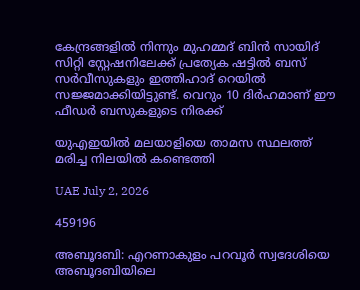കേന്ദ്രങ്ങളിൽ നിന്നും മുഹമ്മദ് ബിൻ സായിദ് സിറ്റി സ്റ്റേഷനിലേക്ക് പ്രത്യേക ഷട്ടിൽ ബസ് സർവീസുകളും ഇത്തിഹാദ് റെയിൽ സജ്ജമാക്കിയിട്ടുണ്ട്. വെറും 10 ദിർഹമാണ് ഈ ഫീഡർ ബസുകളുടെ നിരക്ക്

യുഎഇയിൽ മലയാളിയെ താമസ സ്ഥലത്ത് മരിച്ച നിലയിൽ കണ്ടെത്തി

UAE July 2, 2026

459196

അബൂദബി: എറണാകുളം പറവൂര്‍ സ്വദേശിയെ അബൂദബിയിലെ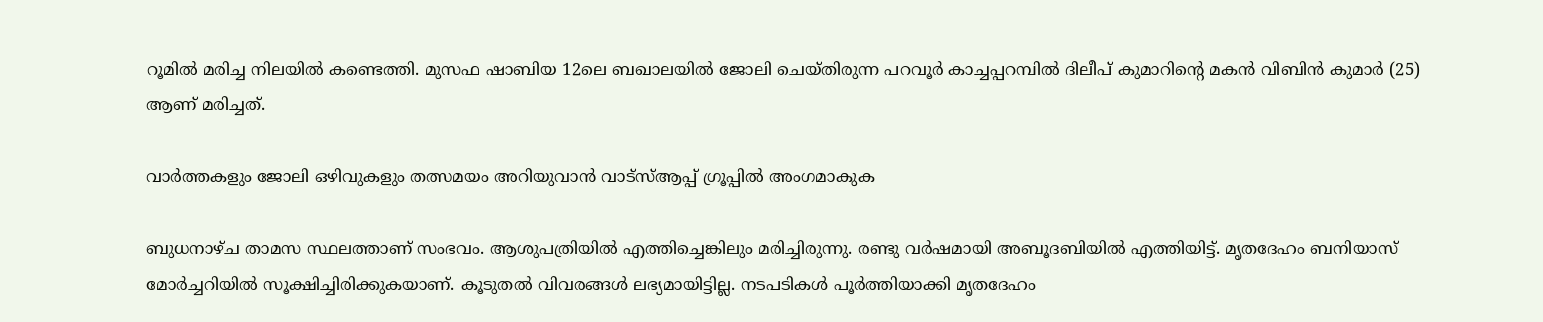റൂമിൽ മരിച്ച നിലയിൽ കണ്ടെത്തി. മുസഫ ഷാബിയ 12ലെ ബഖാലയില്‍ ജോലി ചെയ്തിരുന്ന പറവൂര്‍ കാച്ചപ്പറമ്പില്‍ ദിലീപ് കുമാറിന്റെ മകന്‍ വിബിന്‍ കുമാര്‍ (25) ആണ് മരിച്ചത്.

വാർത്തകളും ജോലി ഒഴിവുകളും തത്സമയം അറിയുവാൻ വാട്സ്ആപ്പ് ഗ്രൂപ്പിൽ അംഗമാകുക

ബുധനാഴ്ച താമസ സ്ഥലത്താണ് സംഭവം. ആശുപത്രിയില്‍ എത്തിച്ചെങ്കിലും മരിച്ചിരുന്നു. രണ്ടു വര്‍ഷമായി അബൂദബിയില്‍ എത്തിയിട്ട്. മൃതദേഹം ബനിയാസ് മോര്‍ച്ചറിയില്‍ സൂക്ഷിച്ചിരിക്കുകയാണ്. കൂടുതൽ വിവരങ്ങൾ ലഭ്യമായിട്ടില്ല. നടപടികള്‍ പൂര്‍ത്തിയാക്കി മൃതദേഹം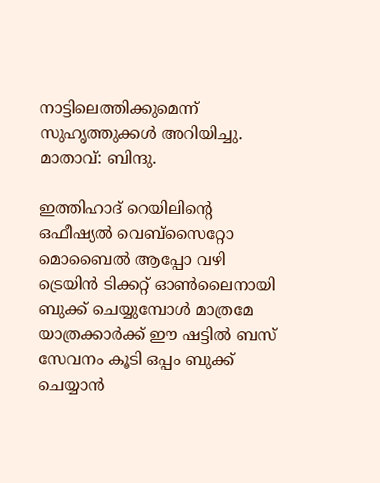നാട്ടിലെത്തിക്കുമെന്ന് സുഹൃത്തുക്കള്‍ അറിയിച്ചു. മാതാവ്: ബിന്ദു.

ഇത്തിഹാദ് റെയിലിന്റെ ഒഫീഷ്യൽ വെബ്‌സൈറ്റോ മൊബൈൽ ആപ്പോ വഴി ട്രെയിൻ ടിക്കറ്റ് ഓൺലൈനായി ബുക്ക് ചെയ്യുമ്പോൾ മാത്രമേ യാത്രക്കാർക്ക് ഈ ഷട്ടിൽ ബസ് സേവനം കൂടി ഒപ്പം ബുക്ക് ചെയ്യാൻ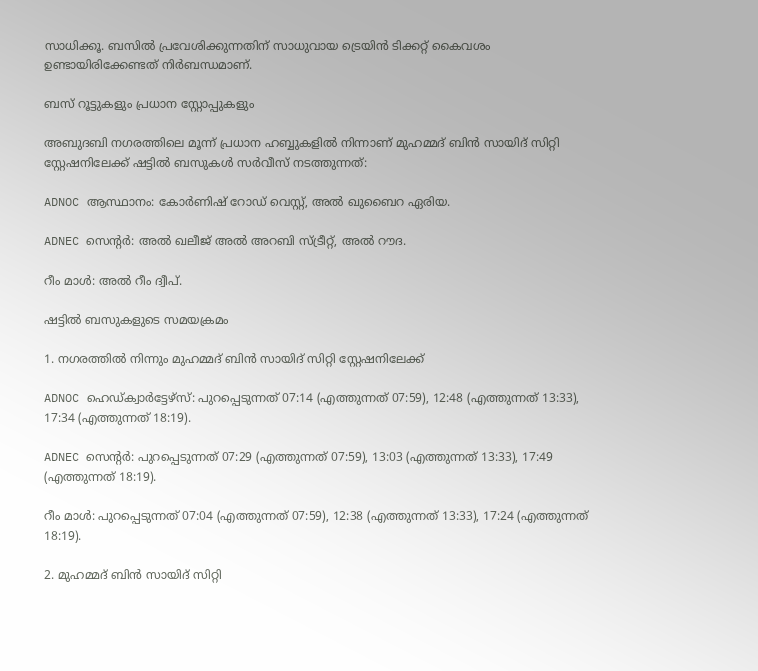സാധിക്കൂ. ബസിൽ പ്രവേശിക്കുന്നതിന് സാധുവായ ട്രെയിൻ ടിക്കറ്റ് കൈവശം ഉണ്ടായിരിക്കേണ്ടത് നിർബന്ധമാണ്.

ബസ് റൂട്ടുകളും പ്രധാന സ്റ്റോപ്പുകളും

അബുദബി നഗരത്തിലെ മൂന്ന് പ്രധാന ഹബ്ബുകളിൽ നിന്നാണ് മുഹമ്മദ് ബിൻ സായിദ് സിറ്റി സ്റ്റേഷനിലേക്ക് ഷട്ടിൽ ബസുകൾ സർവീസ് നടത്തുന്നത്:

ADNOC ആസ്ഥാനം: കോർണിഷ് റോഡ് വെസ്റ്റ്, അൽ ഖുബൈറ ഏരിയ.

ADNEC സെന്റർ: അൽ ഖലീജ് അൽ അറബി സ്ട്രീറ്റ്, അൽ റൗദ.

റീം മാൾ: അൽ റീം ദ്വീപ്.

ഷട്ടിൽ ബസുകളുടെ സമയക്രമം

1. നഗരത്തിൽ നിന്നും മുഹമ്മദ് ബിൻ സായിദ് സിറ്റി സ്റ്റേഷനിലേക്ക്

ADNOC ഹെഡ്ക്വാർട്ടേഴ്സ്: പുറപ്പെടുന്നത് 07:14 (എത്തുന്നത് 07:59), 12:48 (എത്തുന്നത് 13:33), 17:34 (എത്തുന്നത് 18:19).

ADNEC സെന്റർ: പുറപ്പെടുന്നത് 07:29 (എത്തുന്നത് 07:59), 13:03 (എത്തുന്നത് 13:33), 17:49 (എത്തുന്നത് 18:19).

റീം മാൾ: പുറപ്പെടുന്നത് 07:04 (എത്തുന്നത് 07:59), 12:38 (എത്തുന്നത് 13:33), 17:24 (എത്തുന്നത് 18:19).

2. മുഹമ്മദ് ബിൻ സായിദ് സിറ്റി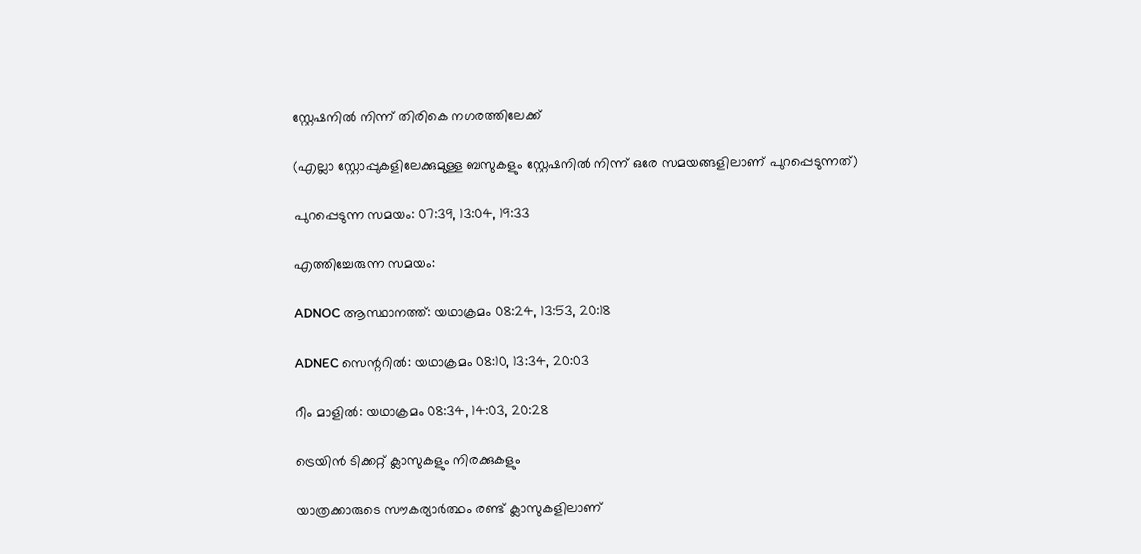സ്റ്റേഷനിൽ നിന്ന് തിരികെ നഗരത്തിലേക്ക്

(എല്ലാ സ്റ്റോപ്പുകളിലേക്കുമുള്ള ബസുകളും സ്റ്റേഷനിൽ നിന്ന് ഒരേ സമയങ്ങളിലാണ് പുറപ്പെടുന്നത്)

പുറപ്പെടുന്ന സമയം: 07:39, 13:04, 19:33

എത്തിച്ചേരുന്ന സമയം:

ADNOC ആസ്ഥാനത്ത്: യഥാക്രമം 08:24, 13:53, 20:18

ADNEC സെന്ററിൽ: യഥാക്രമം 08:10, 13:34, 20:03

റീം മാളിൽ: യഥാക്രമം 08:34, 14:03, 20:28

ട്രെയിൻ ടിക്കറ്റ് ക്ലാസുകളും നിരക്കുകളും

യാത്രക്കാരുടെ സൗകര്യാർത്ഥം രണ്ട് ക്ലാസുകളിലാണ്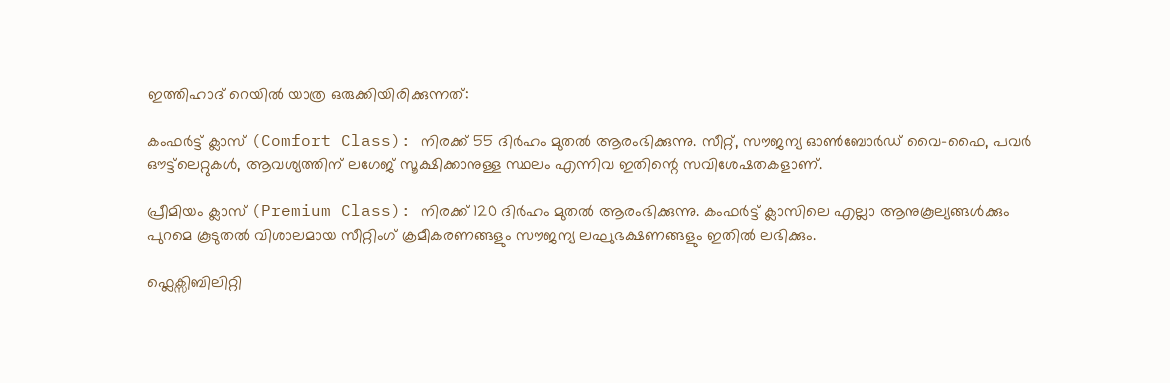ഇത്തിഹാദ് റെയിൽ യാത്ര ഒരുക്കിയിരിക്കുന്നത്:

കംഫർട്ട് ക്ലാസ് (Comfort Class): നിരക്ക് 55 ദിർഹം മുതൽ ആരംഭിക്കുന്നു. സീറ്റ്, സൗജന്യ ഓൺബോർഡ് വൈ-ഫൈ, പവർ ഔട്ട്‌ലെറ്റുകൾ, ആവശ്യത്തിന് ലഗേജ് സൂക്ഷിക്കാനുള്ള സ്ഥലം എന്നിവ ഇതിന്റെ സവിശേഷതകളാണ്.

പ്രീമിയം ക്ലാസ് (Premium Class): നിരക്ക് 120 ദിർഹം മുതൽ ആരംഭിക്കുന്നു. കംഫർട്ട് ക്ലാസിലെ എല്ലാ ആനുകൂല്യങ്ങൾക്കും പുറമെ കൂടുതൽ വിശാലമായ സീറ്റിംഗ് ക്രമീകരണങ്ങളും സൗജന്യ ലഘുഭക്ഷണങ്ങളും ഇതിൽ ലഭിക്കും.

ഫ്ലെക്സിബിലിറ്റി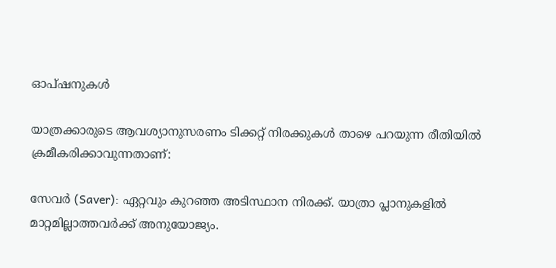ഓപ്ഷനുകൾ

യാത്രക്കാരുടെ ആവശ്യാനുസരണം ടിക്കറ്റ് നിരക്കുകൾ താഴെ പറയുന്ന രീതിയിൽ ക്രമീകരിക്കാവുന്നതാണ്:

സേവർ (Saver): ഏറ്റവും കുറഞ്ഞ അടിസ്ഥാന നിരക്ക്. യാത്രാ പ്ലാനുകളിൽ മാറ്റമില്ലാത്തവർക്ക് അനുയോജ്യം.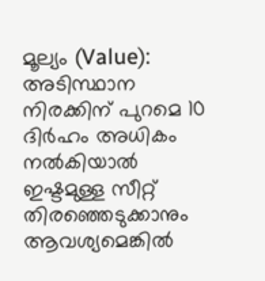മൂല്യം (Value): അടിസ്ഥാന നിരക്കിന് പുറമെ 10 ദിർഹം അധികം നൽകിയാൽ ഇഷ്ടമുള്ള സീറ്റ് തിരഞ്ഞെടുക്കാനും ആവശ്യമെങ്കിൽ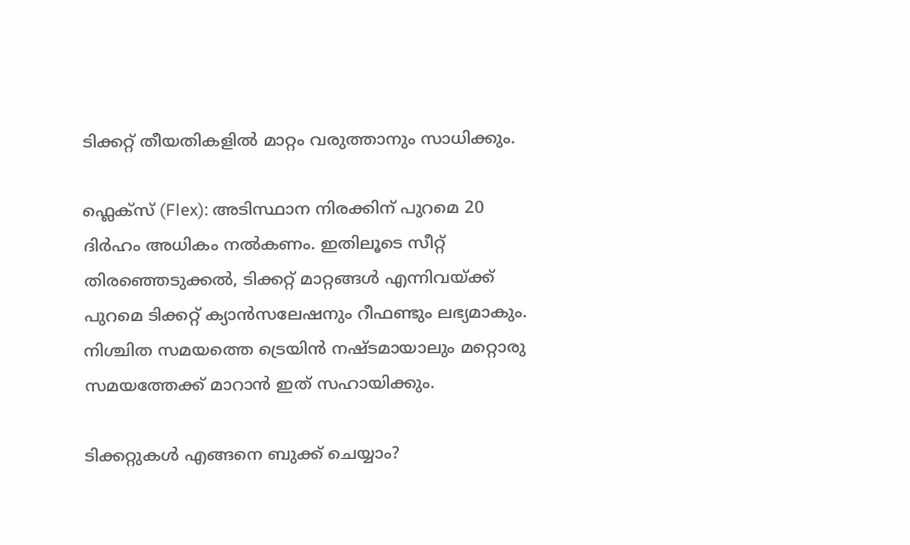ടിക്കറ്റ് തീയതികളിൽ മാറ്റം വരുത്താനും സാധിക്കും.

ഫ്ലെക്സ് (Flex): അടിസ്ഥാന നിരക്കിന് പുറമെ 20 ദിർഹം അധികം നൽകണം. ഇതിലൂടെ സീറ്റ് തിരഞ്ഞെടുക്കൽ, ടിക്കറ്റ് മാറ്റങ്ങൾ എന്നിവയ്ക്ക് പുറമെ ടിക്കറ്റ് ക്യാൻസലേഷനും റീഫണ്ടും ലഭ്യമാകും. നിശ്ചിത സമയത്തെ ട്രെയിൻ നഷ്ടമായാലും മറ്റൊരു സമയത്തേക്ക് മാറാൻ ഇത് സഹായിക്കും.

ടിക്കറ്റുകൾ എങ്ങനെ ബുക്ക് ചെയ്യാം?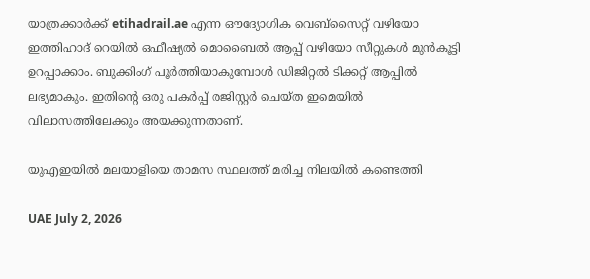യാത്രക്കാർക്ക് etihadrail.ae എന്ന ഔദ്യോഗിക വെബ്‌സൈറ്റ് വഴിയോ ഇത്തിഹാദ് റെയിൽ ഒഫീഷ്യൽ മൊബൈൽ ആപ്പ് വഴിയോ സീറ്റുകൾ മുൻകൂട്ടി ഉറപ്പാക്കാം. ബുക്കിംഗ് പൂർത്തിയാകുമ്പോൾ ഡിജിറ്റൽ ടിക്കറ്റ് ആപ്പിൽ ലഭ്യമാകും. ഇതിന്റെ ഒരു പകർപ്പ് രജിസ്റ്റർ ചെയ്ത ഇമെയിൽ വിലാസത്തിലേക്കും അയക്കുന്നതാണ്.

യുഎഇയിൽ മലയാളിയെ താമസ സ്ഥലത്ത് മരിച്ച നിലയിൽ കണ്ടെത്തി

UAE July 2, 2026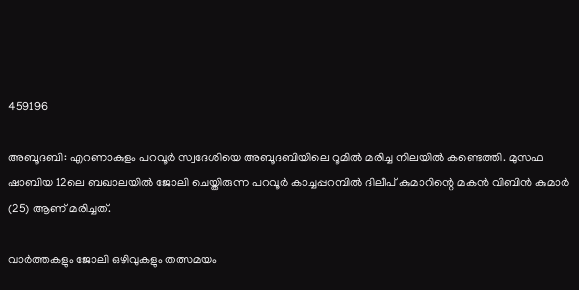459196

അബൂദബി: എറണാകുളം പറവൂര്‍ സ്വദേശിയെ അബൂദബിയിലെ റൂമിൽ മരിച്ച നിലയിൽ കണ്ടെത്തി. മുസഫ ഷാബിയ 12ലെ ബഖാലയില്‍ ജോലി ചെയ്തിരുന്ന പറവൂര്‍ കാച്ചപ്പറമ്പില്‍ ദിലീപ് കുമാറിന്റെ മകന്‍ വിബിന്‍ കുമാര്‍ (25) ആണ് മരിച്ചത്.

വാർത്തകളും ജോലി ഒഴിവുകളും തത്സമയം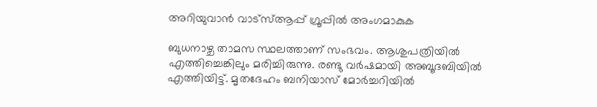അറിയുവാൻ വാട്സ്ആപ്പ് ഗ്രൂപ്പിൽ അംഗമാകുക

ബുധനാഴ്ച താമസ സ്ഥലത്താണ് സംഭവം. ആശുപത്രിയില്‍ എത്തിച്ചെങ്കിലും മരിച്ചിരുന്നു. രണ്ടു വര്‍ഷമായി അബൂദബിയില്‍ എത്തിയിട്ട്. മൃതദേഹം ബനിയാസ് മോര്‍ച്ചറിയില്‍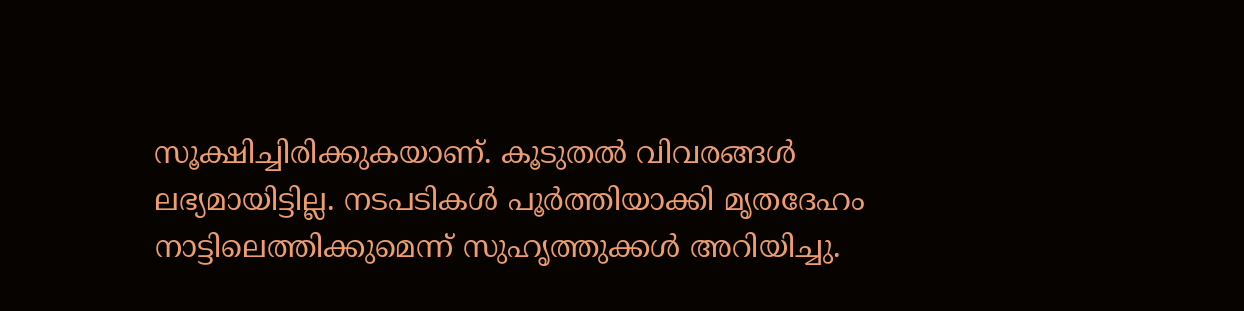സൂക്ഷിച്ചിരിക്കുകയാണ്. കൂടുതൽ വിവരങ്ങൾ ലഭ്യമായിട്ടില്ല. നടപടികള്‍ പൂര്‍ത്തിയാക്കി മൃതദേഹം നാട്ടിലെത്തിക്കുമെന്ന് സുഹൃത്തുക്കള്‍ അറിയിച്ചു.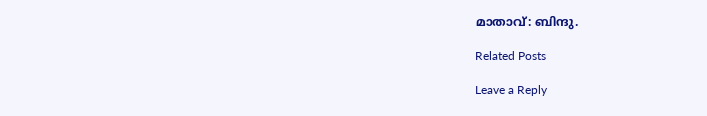മാതാവ്: ബിന്ദു.

Related Posts

Leave a Reply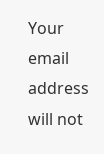Your email address will not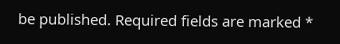be published. Required fields are marked *